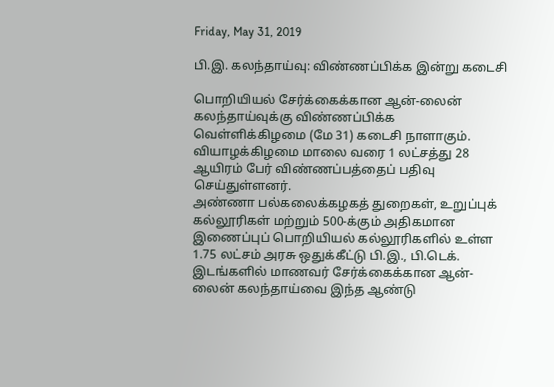Friday, May 31, 2019

பி.இ. கலந்தாய்வு: விண்ணப்பிக்க இன்று கடைசி

பொறியியல் சேர்க்கைக்கான ஆன்-லைன் கலந்தாய்வுக்கு விண்ணப்பிக்க வெள்ளிக்கிழமை (மே 31) கடைசி நாளாகும். வியாழக்கிழமை மாலை வரை 1 லட்சத்து 28 ஆயிரம் பேர் விண்ணப்பத்தைப் பதிவு செய்துள்ளனர்.
அண்ணா பல்கலைக்கழகத் துறைகள், உறுப்புக் கல்லூரிகள் மற்றும் 500-க்கும் அதிகமான இணைப்புப் பொறியியல் கல்லூரிகளில் உள்ள 1.75 லட்சம் அரசு ஒதுக்கீட்டு பி.இ., பி.டெக். இடங்களில் மாணவர் சேர்க்கைக்கான ஆன்-லைன் கலந்தாய்வை இந்த ஆண்டு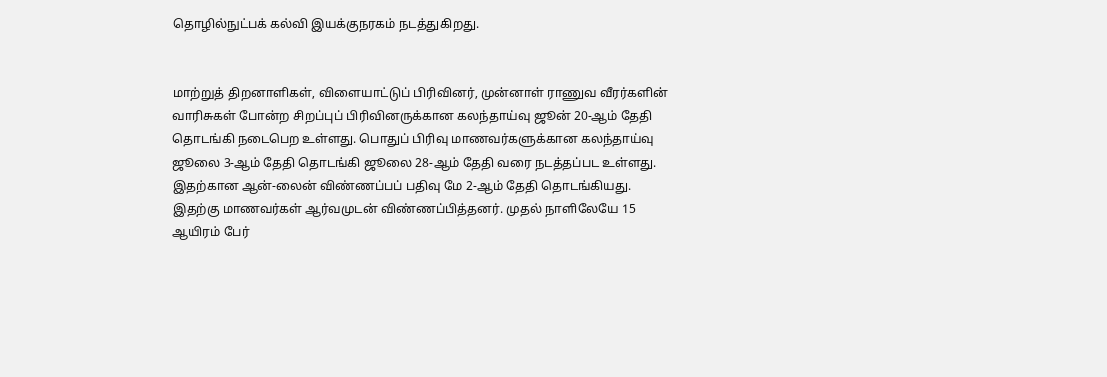தொழில்நுட்பக் கல்வி இயக்குநரகம் நடத்துகிறது.


மாற்றுத் திறனாளிகள், விளையாட்டுப் பிரிவினர், முன்னாள் ராணுவ வீரர்களின் வாரிசுகள் போன்ற சிறப்புப் பிரிவினருக்கான கலந்தாய்வு ஜூன் 20-ஆம் தேதி தொடங்கி நடைபெற உள்ளது. பொதுப் பிரிவு மாணவர்களுக்கான கலந்தாய்வு ஜூலை 3-ஆம் தேதி தொடங்கி ஜூலை 28-ஆம் தேதி வரை நடத்தப்பட உள்ளது.
இதற்கான ஆன்-லைன் விண்ணப்பப் பதிவு மே 2-ஆம் தேதி தொடங்கியது. இதற்கு மாணவர்கள் ஆர்வமுடன் விண்ணப்பித்தனர். முதல் நாளிலேயே 15 ஆயிரம் பேர்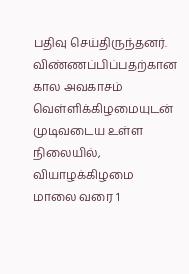பதிவு செய்திருந்தனர். விண்ணப்பிப்பதற்கான கால அவகாசம் வெள்ளிக்கிழமையுடன் முடிவடைய உள்ள நிலையில், வியாழக்கிழமை மாலை வரை 1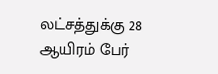லட்சத்துக்கு 28 ஆயிரம் பேர்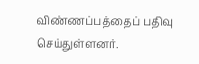விண்ணப்பத்தைப் பதிவு செய்துள்ளனர்.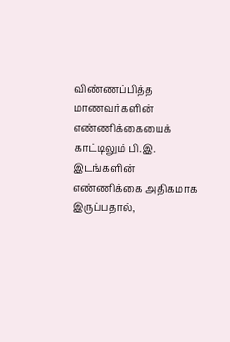விண்ணப்பித்த மாணவர்களின் எண்ணிக்கையைக் காட்டிலும் பி.இ. இடங்களின் எண்ணிக்கை அதிகமாக இருப்பதால்,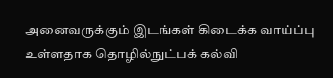அனைவருக்கும் இடங்கள் கிடைக்க வாய்ப்பு உள்ளதாக தொழில்நுட்பக் கல்வி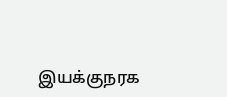இயக்குநரக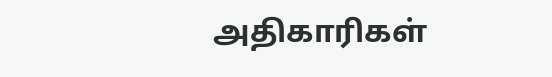அதிகாரிகள்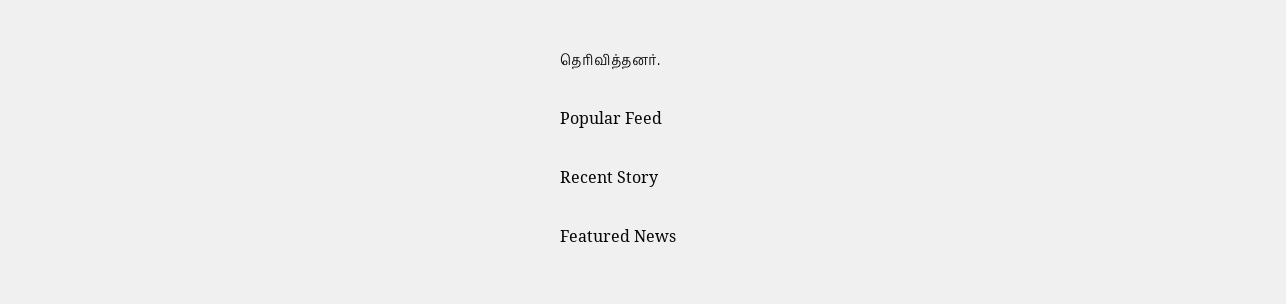தெரிவித்தனர்.

Popular Feed

Recent Story

Featured News